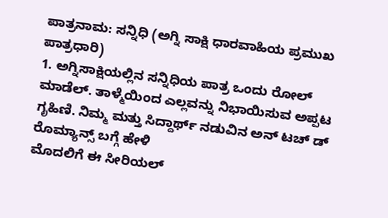ಪಾತ್ರನಾಮ: ಸನ್ನಿಧಿ (ಅಗ್ನಿ ಸಾಕ್ಷಿ ಧಾರವಾಹಿಯ ಪ್ರಮುಖ ಪಾತ್ರಧಾರಿ)
1. ಅಗ್ನಿಸಾಕ್ಷಿಯಲ್ಲಿನ ಸನ್ನಿಧಿಯ ಪಾತ್ರ ಒಂದು ರೋಲ್ ಮಾಡೆಲ್. ತಾಳ್ಮೆಯಿಂದ ಎಲ್ಲವನ್ನು ನಿಭಾಯಿಸುವ ಅಪ್ಪಟ ಗೃಹಿಣಿ. ನಿಮ್ಮ ಮತ್ತು ಸಿದ್ದಾರ್ಥ್ ನಡುವಿನ ಅನ್ ಟಚ್ ಡ್ ರೊಮ್ಯಾನ್ಸ್ ಬಗ್ಗೆ ಹೇಳಿ
ಮೊದಲಿಗೆ ಈ ಸೀರಿಯಲ್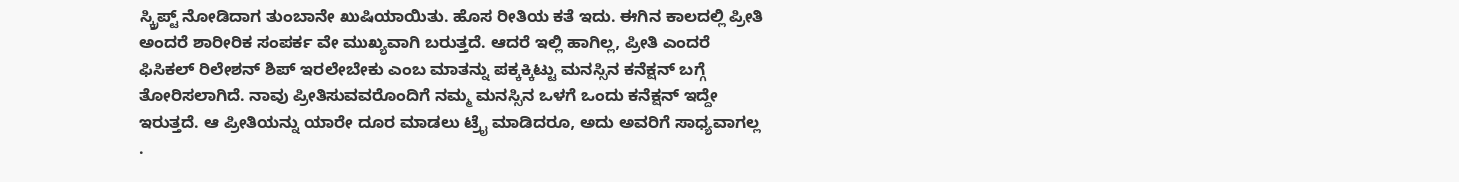ಸ್ಕ್ರಿಪ್ಟ್ ನೋಡಿದಾಗ ತುಂಬಾನೇ ಖುಷಿಯಾಯಿತು. ಹೊಸ ರೀತಿಯ ಕತೆ ಇದು. ಈಗಿನ ಕಾಲದಲ್ಲಿ ಪ್ರೀತಿ ಅಂದರೆ ಶಾರೀರಿಕ ಸಂಪರ್ಕ ವೇ ಮುಖ್ಯವಾಗಿ ಬರುತ್ತದೆ. ಆದರೆ ಇಲ್ಲಿ ಹಾಗಿಲ್ಲ, ಪ್ರೀತಿ ಎಂದರೆ ಫಿಸಿಕಲ್ ರಿಲೇಶನ್ ಶಿಪ್ ಇರಲೇಬೇಕು ಎಂಬ ಮಾತನ್ನು ಪಕ್ಕಕ್ಕಿಟ್ಟು ಮನಸ್ಸಿನ ಕನೆಕ್ಷನ್ ಬಗ್ಗೆ ತೋರಿಸಲಾಗಿದೆ. ನಾವು ಪ್ರೀತಿಸುವವರೊಂದಿಗೆ ನಮ್ಮ ಮನಸ್ಸಿನ ಒಳಗೆ ಒಂದು ಕನೆಕ್ಷನ್ ಇದ್ದೇ ಇರುತ್ತದೆ. ಆ ಪ್ರೀತಿಯನ್ನು ಯಾರೇ ದೂರ ಮಾಡಲು ಟ್ರೈ ಮಾಡಿದರೂ, ಅದು ಅವರಿಗೆ ಸಾಧ್ಯವಾಗಲ್ಲ .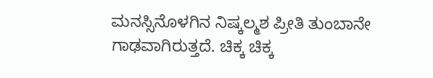ಮನಸ್ಸಿನೊಳಗಿನ ನಿಷ್ಕಲ್ಮಶ ಪ್ರೀತಿ ತುಂಬಾನೇ ಗಾಢವಾಗಿರುತ್ತದೆ. ಚಿಕ್ಕ ಚಿಕ್ಕ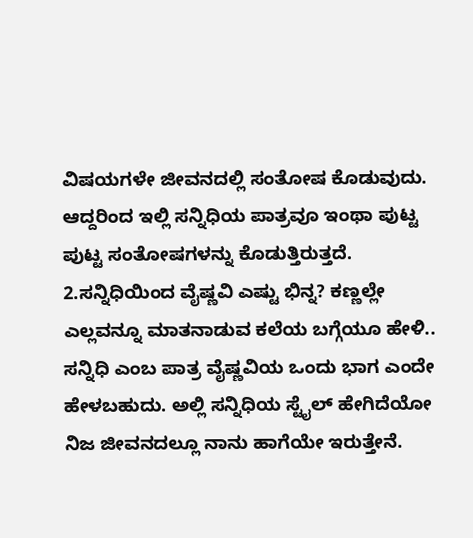ವಿಷಯಗಳೇ ಜೀವನದಲ್ಲಿ ಸಂತೋಷ ಕೊಡುವುದು. ಆದ್ದರಿಂದ ಇಲ್ಲಿ ಸನ್ನಿಧಿಯ ಪಾತ್ರವೂ ಇಂಥಾ ಪುಟ್ಟ ಪುಟ್ಟ ಸಂತೋಷಗಳನ್ನು ಕೊಡುತ್ತಿರುತ್ತದೆ.
2.ಸನ್ನಿಧಿಯಿಂದ ವೈಷ್ಣವಿ ಎಷ್ಟು ಭಿನ್ನ? ಕಣ್ಣಲ್ಲೇ ಎಲ್ಲವನ್ನೂ ಮಾತನಾಡುವ ಕಲೆಯ ಬಗ್ಗೆಯೂ ಹೇಳಿ..
ಸನ್ನಿಧಿ ಎಂಬ ಪಾತ್ರ ವೈಷ್ಣವಿಯ ಒಂದು ಭಾಗ ಎಂದೇ ಹೇಳಬಹುದು. ಅಲ್ಲಿ ಸನ್ನಿಧಿಯ ಸ್ಟೈಲ್ ಹೇಗಿದೆಯೋ ನಿಜ ಜೀವನದಲ್ಲೂ ನಾನು ಹಾಗೆಯೇ ಇರುತ್ತೇನೆ.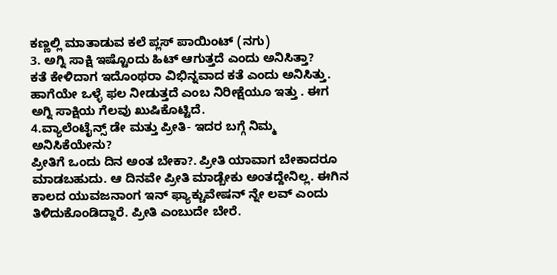ಕಣ್ಣಲ್ಲಿ ಮಾತಾಡುವ ಕಲೆ ಪ್ಲಸ್ ಪಾಯಿಂಟ್ (ನಗು)
3. ಅಗ್ನಿ ಸಾಕ್ಷಿ ಇಷ್ಟೊಂದು ಹಿಟ್ ಆಗುತ್ತದೆ ಎಂದು ಅನಿಸಿತ್ತಾ?
ಕತೆ ಕೇಳಿದಾಗ ಇದೊಂಥರಾ ವಿಭಿನ್ನವಾದ ಕತೆ ಎಂದು ಅನಿಸಿತ್ತು. ಹಾಗೆಯೇ ಒಳ್ಳೆ ಫಲ ನೀಡುತ್ತದೆ ಎಂಬ ನಿರೀಕ್ಷೆಯೂ ಇತ್ತು . ಈಗ ಅಗ್ನಿ ಸಾಕ್ಷಿಯ ಗೆಲವು ಖುಷಿಕೊಟ್ಟಿದೆ.
4.ವ್ಯಾಲೆಂಟೈನ್ಸ್ ಡೇ ಮತ್ತು ಪ್ರೀತಿ- ಇದರ ಬಗ್ಗೆ ನಿಮ್ಮ ಅನಿಸಿಕೆಯೇನು?
ಪ್ರೀತಿಗೆ ಒಂದು ದಿನ ಅಂತ ಬೇಕಾ?. ಪ್ರೀತಿ ಯಾವಾಗ ಬೇಕಾದರೂ ಮಾಡಬಹುದು. ಆ ದಿನವೇ ಪ್ರೀತಿ ಮಾಡ್ಬೇಕು ಅಂತದ್ದೇನಿಲ್ಲ. ಈಗಿನ ಕಾಲದ ಯುವಜನಾಂಗ ಇನ್ ಫ್ಯಾಕ್ಚುವೇಷನ್ ನ್ನೇ ಲವ್ ಎಂದು ತಿಳಿದುಕೊಂಡಿದ್ದಾರೆ. ಪ್ರೀತಿ ಎಂಬುದೇ ಬೇರೆ.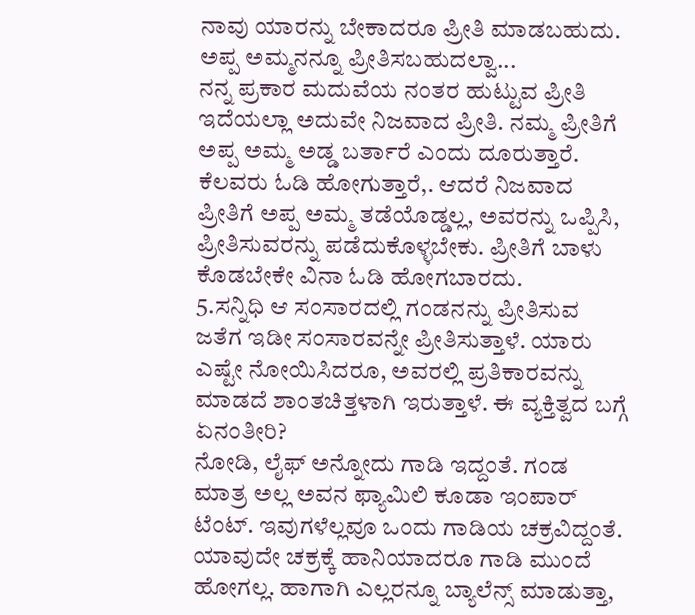ನಾವು ಯಾರನ್ನು ಬೇಕಾದರೂ ಪ್ರೀತಿ ಮಾಡಬಹುದು. ಅಪ್ಪ ಅಮ್ಮನನ್ನೂ ಪ್ರೀತಿಸಬಹುದಲ್ವಾ...
ನನ್ನ ಪ್ರಕಾರ ಮದುವೆಯ ನಂತರ ಹುಟ್ಟುವ ಪ್ರೀತಿ ಇದೆಯಲ್ಲಾ ಅದುವೇ ನಿಜವಾದ ಪ್ರೀತಿ. ನಮ್ಮ ಪ್ರೀತಿಗೆ ಅಪ್ಪ ಅಮ್ಮ ಅಡ್ಡ ಬರ್ತಾರೆ ಎಂದು ದೂರುತ್ತಾರೆ. ಕೆಲವರು ಓಡಿ ಹೋಗುತ್ತಾರೆ,. ಆದರೆ ನಿಜವಾದ ಪ್ರೀತಿಗೆ ಅಪ್ಪ ಅಮ್ಮ ತಡೆಯೊಡ್ಡಲ್ಲ, ಅವರನ್ನು ಒಪ್ಪಿಸಿ, ಪ್ರೀತಿಸುವರನ್ನು ಪಡೆದುಕೊಳ್ಳಬೇಕು. ಪ್ರೀತಿಗೆ ಬಾಳು ಕೊಡಬೇಕೇ ವಿನಾ ಓಡಿ ಹೋಗಬಾರದು.
5.ಸನ್ನಿಧಿ ಆ ಸಂಸಾರದಲ್ಲಿ ಗಂಡನನ್ನು ಪ್ರೀತಿಸುವ ಜತೆಗ ಇಡೀ ಸಂಸಾರವನ್ನೇ ಪ್ರೀತಿಸುತ್ತಾಳೆ. ಯಾರು ಎಷ್ಟೇ ನೋಯಿಸಿದರೂ, ಅವರಲ್ಲಿ ಪ್ರತಿಕಾರವನ್ನು ಮಾಡದೆ ಶಾಂತಚಿತ್ತಳಾಗಿ ಇರುತ್ತಾಳೆ. ಈ ವ್ಯಕ್ತಿತ್ವದ ಬಗ್ಗೆ ಏನಂತೀರಿ?
ನೋಡಿ, ಲೈಫ್ ಅನ್ನೋದು ಗಾಡಿ ಇದ್ದಂತೆ. ಗಂಡ ಮಾತ್ರ ಅಲ್ಲ ಅವನ ಫ್ಯಾಮಿಲಿ ಕೂಡಾ ಇಂಪಾರ್ ಟೆಂಟ್. ಇವುಗಳೆಲ್ಲವೂ ಒಂದು ಗಾಡಿಯ ಚಕ್ರವಿದ್ದಂತೆ. ಯಾವುದೇ ಚಕ್ರಕ್ಕೆ ಹಾನಿಯಾದರೂ ಗಾಡಿ ಮುಂದೆ ಹೋಗಲ್ಲ. ಹಾಗಾಗಿ ಎಲ್ಲರನ್ನೂ ಬ್ಯಾಲೆನ್ಸ್ ಮಾಡುತ್ತಾ,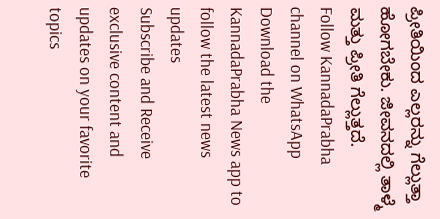ಪ್ರೀತಿಯಿಂದ ಎಲ್ಲರನ್ನು ಗೆಲ್ಲುತ್ತಾ ಹೋಗಬೇಕು. ಜೀವನದಲ್ಲಿ ತಾಳ್ಮೆ ಮತ್ತು ಪ್ರೀತಿ ಗೆಲ್ಲುತ್ತದೆ.
Follow KannadaPrabha channel on WhatsApp
Download the KannadaPrabha News app to follow the latest news updates
Subscribe and Receive exclusive content and updates on your favorite topics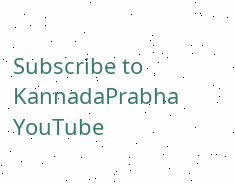Subscribe to KannadaPrabha YouTube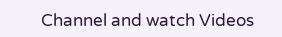Channel and watch Videos